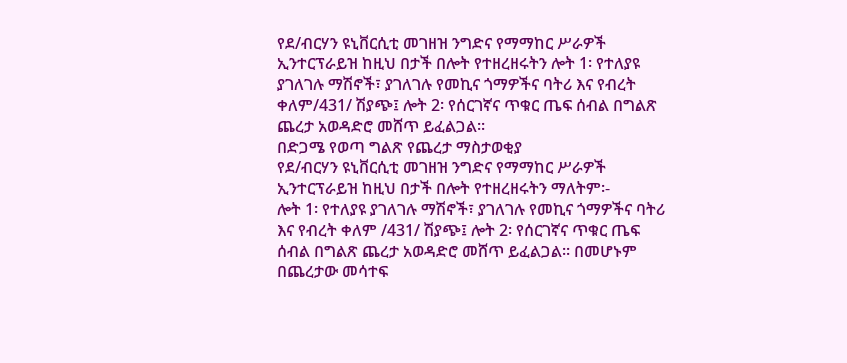የደ/ብርሃን ዩኒቨርሲቲ መገዘዝ ንግድና የማማከር ሥራዎች ኢንተርፕራይዝ ከዚህ በታች በሎት የተዘረዘሩትን ሎት 1፡ የተለያዩ ያገለገሉ ማሽኖች፣ ያገለገሉ የመኪና ጎማዎችና ባትሪ እና የብረት ቀለም/431/ ሽያጭ፤ ሎት 2፡ የሰርገኛና ጥቁር ጤፍ ሰብል በግልጽ ጨረታ አወዳድሮ መሸጥ ይፈልጋል፡፡
በድጋሜ የወጣ ግልጽ የጨረታ ማስታወቂያ
የደ/ብርሃን ዩኒቨርሲቲ መገዘዝ ንግድና የማማከር ሥራዎች ኢንተርፕራይዝ ከዚህ በታች በሎት የተዘረዘሩትን ማለትም፡-
ሎት 1፡ የተለያዩ ያገለገሉ ማሽኖች፣ ያገለገሉ የመኪና ጎማዎችና ባትሪ እና የብረት ቀለም /431/ ሽያጭ፤ ሎት 2፡ የሰርገኛና ጥቁር ጤፍ ሰብል በግልጽ ጨረታ አወዳድሮ መሸጥ ይፈልጋል፡፡ በመሆኑም በጨረታው መሳተፍ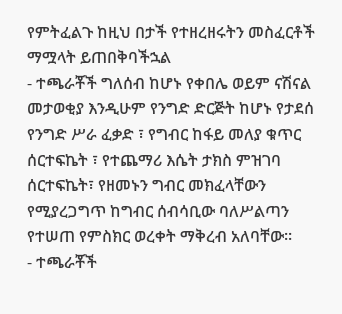የምትፈልጉ ከዚህ በታች የተዘረዘሩትን መስፈርቶች ማሟላት ይጠበቅባችኋል
- ተጫራቾች ግለሰብ ከሆኑ የቀበሌ ወይም ናሽናል መታወቂያ እንዲሁም የንግድ ድርጅት ከሆኑ የታደሰ የንግድ ሥራ ፈቃድ ፣ የግብር ከፋይ መለያ ቁጥር ሰርተፍኬት ፣ የተጨማሪ እሴት ታክስ ምዝገባ ሰርተፍኬት፣ የዘመኑን ግብር መክፈላቸውን የሚያረጋግጥ ከግብር ሰብሳቢው ባለሥልጣን የተሠጠ የምስክር ወረቀት ማቅረብ አለባቸው፡፡
- ተጫራቾች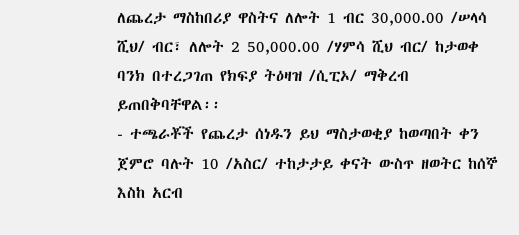ለጨረታ ማስከበሪያ ዋስትና ለሎት 1 ብር 30,000.00 /ሠላሳ ሺህ/ ብር፣ ለሎት 2 50,000.00 /ሃምሳ ሺህ ብር/ ከታወቀ ባንክ በተረጋገጠ የክፍያ ትዕዛዝ /ሲፒኦ/ ማቅረብ ይጠበቅባቸዋል፡፡
- ተጫራቾች የጨረታ ሰነዱን ይህ ማስታወቂያ ከወጣበት ቀን ጀምሮ ባሉት 10 /አስር/ ተከታታይ ቀናት ውስጥ ዘወትር ከሰኞ እስከ አርብ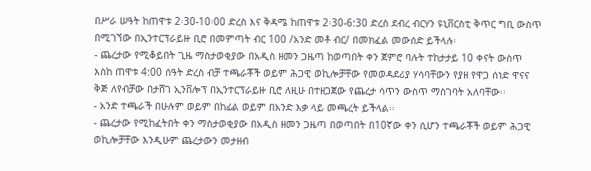በሥራ ሠዓት ከጠዋቱ 2፡30-10፡00 ድረስ እና ቅዳሜ ከጠዋቱ 2፡30-6:30 ድረስ ደብረ ብርሃን ዩኒቨርስቲ ቅጥር ግቢ ውስጥ በሚገኘው በኢንተርፕራይዙ ቢሮ በመምጣት ብር 100 /አንድ መቶ ብር/ በመክፈል መውሰድ ይችላሉ፡
- ጨረታው የሚቆይበት ጊዜ ማስታወቂያው በአዲስ ዘመን ጋዜጣ ከወጣበት ቀን ጀምሮ ባሉት ተከታታይ 10 ቀናት ውስጥ እስከ ጠዋቱ 4:00 ሰዓት ድረስ ብቻ ተጫራቾች ወይም ሕጋዊ ወኪሎቻቸው የመወዳደሪያ ሃሳባቸውን የያዘ የዋጋ ሰነድ ዋናና ቅጅ ለየብቻው በታሸገ ኢንቨሎፕ በኢንተርፕራይዙ ቢሮ ለዚሁ በተዘጋጀው የጨረታ ሳጥን ውስጥ ማስገባት አለባቸው፡፡
- አንድ ተጫራች በሁሉም ወይም በከፊል ወይም በአንድ እቃ ላይ መጫረት ይችላል፡፡
- ጨረታው የሚከፈትበት ቀን ማስታወቂያው በአዲስ ዘመን ጋዜጣ በወጣበት በ10ኛው ቀን ሲሆን ተጫራቾች ወይም ሕጋዊ ወኪሎቻቸው እንዲሁም ጨረታውን መታዘብ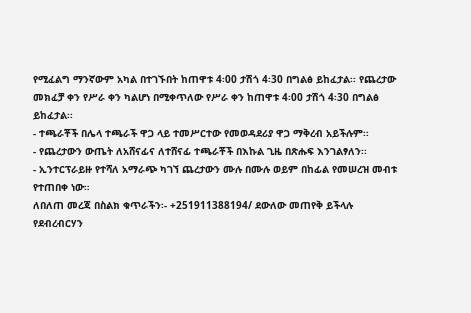የሚፈልግ ማንኛውም አካል በተገኙበት ከጠዋቱ 4፡00 ታሽጎ 4፡30 በግልፅ ይከፈታል፡፡ የጨረታው መክፈቻ ቀን የሥራ ቀን ካልሆነ በሚቀጥለው የሥራ ቀን ከጠዋቱ 4፡00 ታሽጎ 4፡30 በግልፅ ይከፈታል፡፡
- ተጫራቾች በሌላ ተጫራች ዋጋ ላይ ተመሥርተው የመወዳደሪያ ዋጋ ማቅረብ አይችሉም፡፡
- የጨረታውን ውጤት ለአሸናፊና ለተሸናፊ ተጫራቾች በእኩል ጊዜ በጽሑፍ እንገልፃለን፡፡
- ኢንተርፕራይዙ የተሻለ አማራጭ ካገኘ ጨረታውን ሙሉ በሙሉ ወይም በከፊል የመሠረዝ መብቱ የተጠበቀ ነው።
ለበለጠ መረጃ በስልክ ቁጥራችን፡- +251911388194/ ደውለው መጠየቅ ይችላሉ
የደብረብርሃን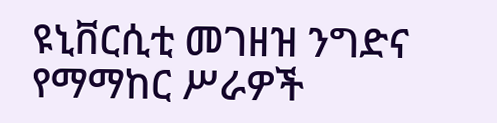ዩኒቨርሲቲ መገዘዝ ንግድና የማማከር ሥራዎች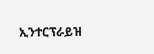ኢንተርፕራይዝ